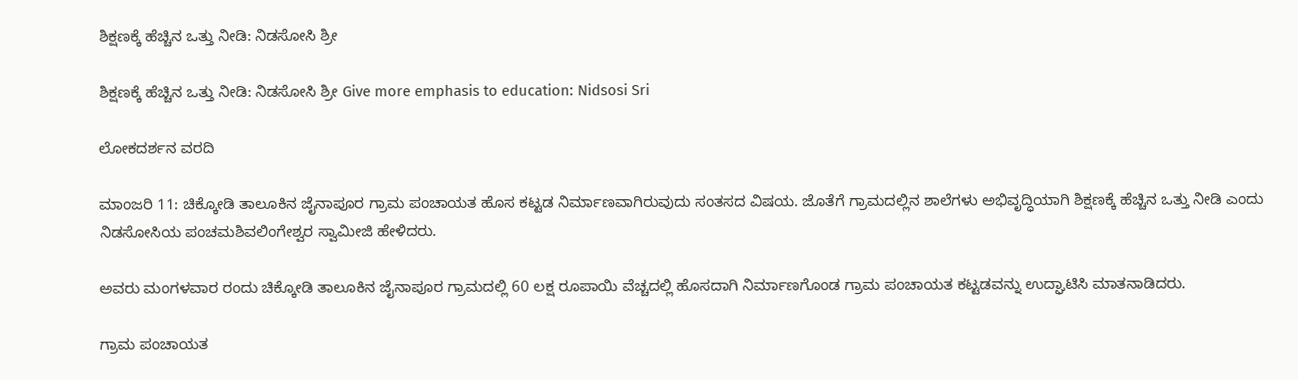ಶಿಕ್ಷಣಕ್ಕೆ ಹೆಚ್ಚಿನ ಒತ್ತು ನೀಡಿ: ನಿಡಸೋಸಿ ಶ್ರೀ

ಶಿಕ್ಷಣಕ್ಕೆ ಹೆಚ್ಚಿನ ಒತ್ತು ನೀಡಿ: ನಿಡಸೋಸಿ ಶ್ರೀ Give more emphasis to education: Nidsosi Sri

ಲೋಕದರ್ಶನ ವರದಿ

ಮಾಂಜರಿ 11: ಚಿಕ್ಕೋಡಿ ತಾಲೂಕಿನ ಜೈನಾಪೂರ ಗ್ರಾಮ ಪಂಚಾಯತ ಹೊಸ ಕಟ್ಟಡ ನಿರ್ಮಾಣವಾಗಿರುವುದು ಸಂತಸದ ವಿಷಯ. ಜೊತೆಗೆ ಗ್ರಾಮದಲ್ಲಿನ ಶಾಲೆಗಳು ಅಭಿವೃದ್ಧಿಯಾಗಿ ಶಿಕ್ಷಣಕ್ಕೆ ಹೆಚ್ಚಿನ ಒತ್ತು ನೀಡಿ ಎಂದು ನಿಡಸೋಸಿಯ ಪಂಚಮಶಿವಲಿಂಗೇಶ್ವರ ಸ್ವಾಮೀಜಿ ಹೇಳಿದರು.

ಅವರು ಮಂಗಳವಾರ ರಂದು ಚಿಕ್ಕೋಡಿ ತಾಲೂಕಿನ ಜೈನಾಪೂರ ಗ್ರಾಮದಲ್ಲಿ 60 ಲಕ್ಷ ರೂಪಾಯಿ ವೆಚ್ಚದಲ್ಲಿ ಹೊಸದಾಗಿ ನಿರ್ಮಾಣಗೊಂಡ ಗ್ರಾಮ ಪಂಚಾಯತ ಕಟ್ಟಡವನ್ನು ಉದ್ಘಾಟಿಸಿ ಮಾತನಾಡಿದರು.

ಗ್ರಾಮ ಪಂಚಾಯತ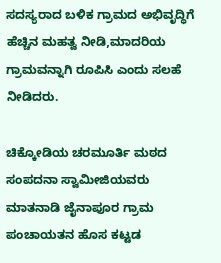ಸದಸ್ಯರಾದ ಬಳಿಕ ಗ್ರಾಮದ ಅಭಿವೃದ್ಧಿಗೆ ಹೆಚ್ಚಿನ ಮಹತ್ವ ನೀಡಿ,ಮಾದರಿಯ ಗ್ರಾಮವನ್ನಾಗಿ ರೂಪಿಸಿ ಎಂದು ಸಲಹೆ ನೀಡಿದರು.

ಚಿಕ್ಕೋಡಿಯ ಚರಮೂರ್ತಿ ಮಠದ ಸಂಪದನಾ ಸ್ವಾಮೀಜಿಯವರು ಮಾತನಾಡಿ ಜೈನಾಪೂರ ಗ್ರಾಮ ಪಂಚಾಯತನ ಹೊಸ ಕಟ್ಟಡ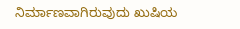ನಿರ್ಮಾಣವಾಗಿರುವುದು ಖುಷಿಯ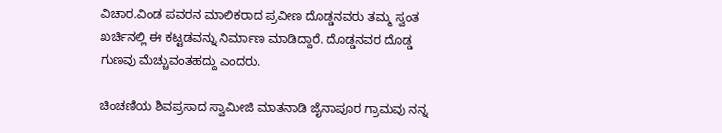ವಿಚಾರ.ವಿಂಡ ಪವರನ ಮಾಲಿಕರಾದ ಪ್ರವೀಣ ದೊಡ್ಡನವರು ತಮ್ಮ ಸ್ವಂತ ಖರ್ಚಿನಲ್ಲಿ ಈ ಕಟ್ಟಡವನ್ನು ನಿರ್ಮಾಣ ಮಾಡಿದ್ದಾರೆ. ದೊಡ್ಡನವರ ದೊಡ್ಡ ಗುಣವು ಮೆಚ್ಚುವಂತಹದ್ದು ಎಂದರು.

ಚಿಂಚಣಿಯ ಶಿವಪ್ರಸಾದ ಸ್ವಾಮೀಜಿ ಮಾತನಾಡಿ ಜೈನಾಪೂರ ಗ್ರಾಮವು ನನ್ನ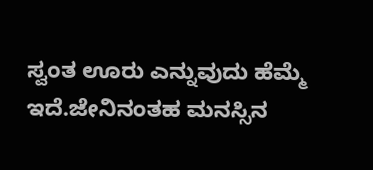ಸ್ವಂತ ಊರು ಎನ್ನುವುದು ಹೆಮ್ಮೆ ಇದೆ.ಜೇನಿನಂತಹ ಮನಸ್ಸಿನ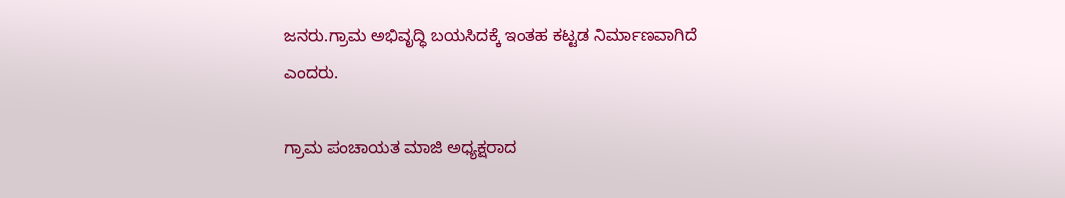ಜನರು.ಗ್ರಾಮ ಅಭಿವೃದ್ಧಿ ಬಯಸಿದಕ್ಕೆ ಇಂತಹ ಕಟ್ಟಡ ನಿರ್ಮಾಣವಾಗಿದೆ ಎಂದರು.

ಗ್ರಾಮ ಪಂಚಾಯತ ಮಾಜಿ ಅಧ್ಯಕ್ಷರಾದ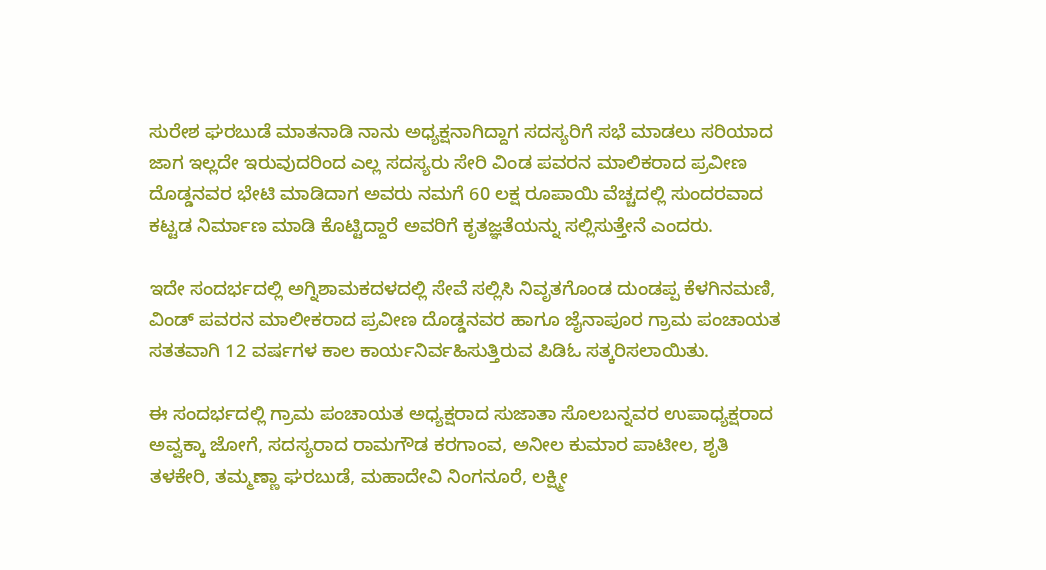ಸುರೇಶ ಘರಬುಡೆ ಮಾತನಾಡಿ ನಾನು ಅಧ್ಯಕ್ಷನಾಗಿದ್ದಾಗ ಸದಸ್ಯರಿಗೆ ಸಭೆ ಮಾಡಲು ಸರಿಯಾದ ಜಾಗ ಇಲ್ಲದೇ ಇರುವುದರಿಂದ ಎಲ್ಲ ಸದಸ್ಯರು ಸೇರಿ ವಿಂಡ ಪವರನ ಮಾಲಿಕರಾದ ಪ್ರವೀಣ ದೊಡ್ಡನವರ ಭೇಟಿ ಮಾಡಿದಾಗ ಅವರು ನಮಗೆ 60 ಲಕ್ಷ ರೂಪಾಯಿ ವೆಚ್ಚದಲ್ಲಿ ಸುಂದರವಾದ ಕಟ್ಟಡ ನಿರ್ಮಾಣ ಮಾಡಿ ಕೊಟ್ಟಿದ್ದಾರೆ ಅವರಿಗೆ ಕೃತಜ್ಞತೆಯನ್ನು ಸಲ್ಲಿಸುತ್ತೇನೆ ಎಂದರು.

ಇದೇ ಸಂದರ್ಭದಲ್ಲಿ ಅಗ್ನಿಶಾಮಕದಳದಲ್ಲಿ ಸೇವೆ ಸಲ್ಲಿಸಿ ನಿವೃತಗೊಂಡ ದುಂಡಪ್ಪ ಕೆಳಗಿನಮಣಿ, ವಿಂಡ್ ಪವರನ ಮಾಲೀಕರಾದ ಪ್ರವೀಣ ದೊಡ್ಡನವರ ಹಾಗೂ ಜೈನಾಪೂರ ಗ್ರಾಮ ಪಂಚಾಯತ ಸತತವಾಗಿ 12 ವರ್ಷಗಳ ಕಾಲ ಕಾರ್ಯನಿರ್ವಹಿಸುತ್ತಿರುವ ಪಿಡಿಓ ಸತ್ಕರಿಸಲಾಯಿತು.

ಈ ಸಂದರ್ಭದಲ್ಲಿ ಗ್ರಾಮ ಪಂಚಾಯತ ಅಧ್ಯಕ್ಷರಾದ ಸುಜಾತಾ ಸೊಲಬನ್ನವರ ಉಪಾಧ್ಯಕ್ಷರಾದ ಅವ್ವಕ್ಕಾ ಜೋಗೆ, ಸದಸ್ಯರಾದ ರಾಮಗೌಡ ಕರಗಾಂವ, ಅನೀಲ ಕುಮಾರ ಪಾಟೀಲ, ಶೃತಿ ತಳಕೇರಿ, ತಮ್ಮಣ್ಣಾ ಘರಬುಡೆ, ಮಹಾದೇವಿ ನಿಂಗನೂರೆ, ಲಕ್ಷ್ಮೀ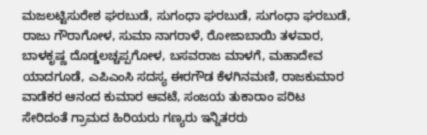ಮಜಲಟ್ಟಿಸುರೇಶ ಘರಬುಡೆ, ಸುಗಂಧಾ ಘರಬುಡೆ, ಸುಗಂಧಾ ಘರಬುಡೆ, ರಾಜು ಗೌರಾಗೋಳ, ಸುಮಾ ನಾಗರಾಳೆ, ರೋಜಾಬಾಯಿ ತಳವಾರ, ಬಾಳಕೃಷ್ಣ ದೊಡ್ಡಲಚ್ಚಪ್ಪಗೋಳ, ಬಸವರಾಜ ಮಾಳಗೆ, ಮಹಾದೇವ ಯಾದಗೂಡೆ, ಎಪಿಎಂಸಿ ಸದಸ್ಯ ಈರಗೌಡ ಕೆಳಗಿನಮಣಿ, ರಾಜಕುಮಾರ ವಾಡೆಕರ ಆನಂದ ಕುಮಾರ ಆವಟೆ, ಸಂಜಯ ತುಕಾರಾಂ ಪರಿಟ ಸೇರಿದಂತೆ ಗ್ರಾಮದ ಹಿರಿಯರು ಗಣ್ಯರು ಇನ್ನಿತರರು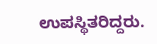ಉಪಸ್ಥಿತರಿದ್ದರು.